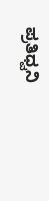ಪ್ರತಿಧ್ವನಿ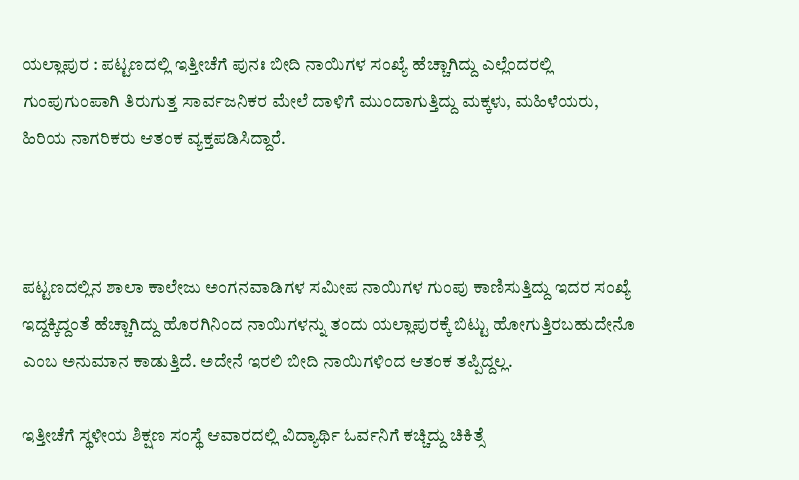ಯಲ್ಲಾಪುರ : ಪಟ್ಟಣದಲ್ಲಿ ಇತ್ತೀಚೆಗೆ ಪುನಃ ಬೀದಿ ನಾಯಿಗಳ ಸಂಖ್ಯೆ ಹೆಚ್ಚಾಗಿದ್ದು ಎಲ್ಲೆಂದರಲ್ಲಿ ಗುಂಪುಗುಂಪಾಗಿ ತಿರುಗುತ್ತ ಸಾರ್ವಜನಿಕರ ಮೇಲೆ ದಾಳಿಗೆ ಮುಂದಾಗುತ್ತಿದ್ದು ಮಕ್ಕಳು, ಮಹಿಳೆಯರು, ಹಿರಿಯ ನಾಗರಿಕರು ಆತಂಕ ವ್ಯಕ್ತಪಡಿಸಿದ್ದಾರೆ.



ಪಟ್ಟಣದಲ್ಲಿನ ಶಾಲಾ ಕಾಲೇಜು ಅಂಗನವಾಡಿಗಳ ಸಮೀಪ ನಾಯಿಗಳ ಗುಂಪು ಕಾಣಿಸುತ್ತಿದ್ದು ಇದರ ಸಂಖ್ಯೆ ಇದ್ದಕ್ಕಿದ್ದಂತೆ ಹೆಚ್ಚಾಗಿದ್ದು ಹೊರಗಿನಿಂದ ನಾಯಿಗಳನ್ನು ತಂದು ಯಲ್ಲಾಪುರಕ್ಕೆ ಬಿಟ್ಟು ಹೋಗುತ್ತಿರಬಹುದೇನೊ ಎಂಬ ಅನುಮಾನ ಕಾಡುತ್ತಿದೆ. ಅದೇನೆ ಇರಲಿ ಬೀದಿ ನಾಯಿಗಳಿಂದ ಆತಂಕ ತಪ್ಪಿದ್ದಲ್ಲ.

ಇತ್ತೀಚೆಗೆ ಸ್ಥಳೀಯ ಶಿಕ್ಷಣ ಸಂಸ್ಥೆ ಆವಾರದಲ್ಲಿ ವಿದ್ಯಾರ್ಥಿ ಓರ್ವನಿಗೆ ಕಚ್ಚಿದ್ದು ಚಿಕಿತ್ಸೆ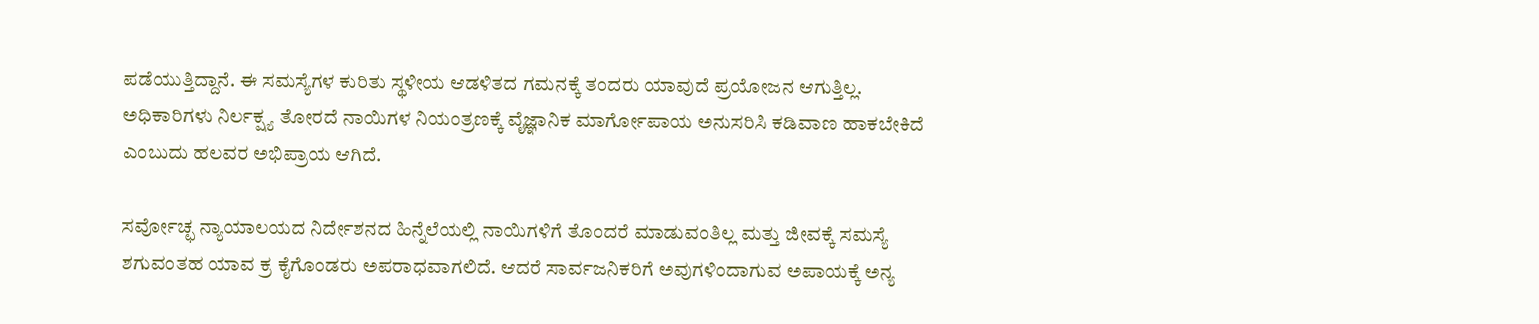ಪಡೆಯುತ್ತಿದ್ದಾನೆ. ಈ ಸಮಸ್ಯೆಗಳ ಕುರಿತು ಸ್ಥಳೀಯ ಆಡಳಿತದ ಗಮನಕ್ಕೆ ತಂದರು ಯಾವುದೆ ಪ್ರಯೋಜನ ಆಗುತ್ತಿಲ್ಲ. ಅಧಿಕಾರಿಗಳು ನಿರ್ಲಕ್ಷ್ಯ ತೋರದೆ ನಾಯಿಗಳ ನಿಯಂತ್ರಣಕ್ಕೆ ವೈಜ್ಞಾನಿಕ ಮಾರ್ಗೋಪಾಯ ಅನುಸರಿಸಿ ಕಡಿವಾಣ ಹಾಕಬೇಕಿದೆ ಎಂಬುದು ಹಲವರ ಅಭಿಪ್ರಾಯ ಆಗಿದೆ.

ಸರ್ವೋಚ್ಛ ನ್ಯಾಯಾಲಯದ ನಿರ್ದೇಶನದ ಹಿನ್ನೆಲೆಯಲ್ಲಿ ನಾಯಿಗಳಿಗೆ ತೊಂದರೆ ಮಾಡುವಂತಿಲ್ಲ ಮತ್ತು ಜೀವಕ್ಕೆ ಸಮಸ್ಯೆ ಶಗುವಂತಹ ಯಾವ ಕ್ರ ಕೈಗೊಂಡರು ಅಪರಾಧವಾಗಲಿದೆ. ಆದರೆ ಸಾರ್ವಜನಿಕರಿಗೆ ಅವುಗಳಿಂದಾಗುವ ಅಪಾಯಕ್ಕೆ ಅನ್ಯ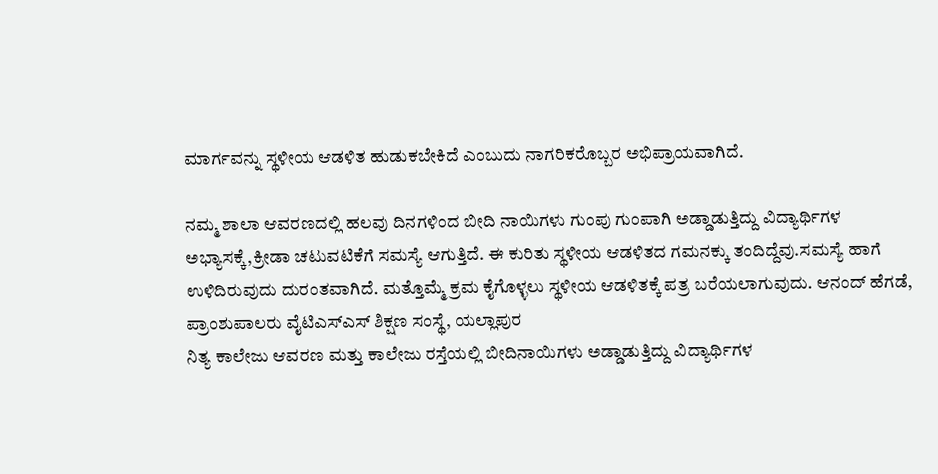ಮಾರ್ಗವನ್ನು ಸ್ಥಳೀಯ ಆಡಳಿತ ಹುಡುಕಬೇಕಿದೆ ಎಂಬುದು ನಾಗರಿಕರೊಬ್ಬರ ಅಭಿಪ್ರಾಯವಾಗಿದೆ.

ನಮ್ಮ ಶಾಲಾ ಆವರಣದಲ್ಲಿ ಹಲವು ದಿನಗಳಿಂದ ಬೀದಿ ನಾಯಿಗಳು ಗುಂಪು ಗುಂಪಾಗಿ ಅಡ್ಡಾಡುತ್ತಿದ್ದು ವಿದ್ಯಾರ್ಥಿಗಳ ಅಭ್ಯಾಸಕ್ಕೆ,ಕ್ರೀಡಾ ಚಟುವಟಿಕೆಗೆ ಸಮಸ್ಯೆ ಆಗುತ್ತಿದೆ. ಈ ಕುರಿತು ಸ್ಥಳೀಯ ಆಡಳಿತದ ಗಮನಕ್ಕು ತಂದಿದ್ದೆವು.ಸಮಸ್ಯೆ ಹಾಗೆ ಉಳಿದಿರುವುದು ದುರಂತವಾಗಿದೆ. ಮತ್ತೊಮ್ಮೆ ಕ್ರಮ ಕೈಗೊಳ್ಳಲು ಸ್ಥಳೀಯ ಆಡಳಿತಕ್ಕೆ ಪತ್ರ ಬರೆಯಲಾಗುವುದು. ಆನಂದ್ ಹೆಗಡೆ, ಪ್ರಾಂಶುಪಾಲರು ವೈಟಿಎಸ್ಎಸ್ ಶಿಕ್ಷಣ ಸಂಸ್ಥೆ, ಯಲ್ಲಾಪುರ
ನಿತ್ಯ ಕಾಲೇಜು ಆವರಣ ಮತ್ತು ಕಾಲೇಜು ರಸ್ತೆಯಲ್ಲಿ ಬೀದಿನಾಯಿಗಳು ಅಡ್ಡಾಡುತ್ತಿದ್ದು ವಿದ್ಯಾರ್ಥಿಗಳ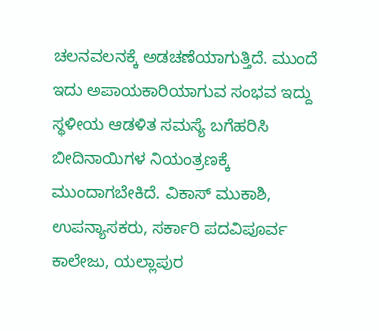ಚಲನವಲನಕ್ಕೆ ಅಡಚಣೆಯಾಗುತ್ತಿದೆ. ಮುಂದೆ ಇದು ಅಪಾಯಕಾರಿಯಾಗುವ ಸಂಭವ ಇದ್ದು ಸ್ಥಳೀಯ ಆಡಳಿತ ಸಮಸ್ಯೆ ಬಗೆಹರಿಸಿ ಬೀದಿನಾಯಿಗಳ ನಿಯಂತ್ರಣಕ್ಕೆ ಮುಂದಾಗಬೇಕಿದೆ. ವಿಕಾಸ್ ಮುಕಾಶಿ, ಉಪನ್ಯಾಸಕರು, ಸರ್ಕಾರಿ ಪದವಿಪೂರ್ವ ಕಾಲೇಜು, ಯಲ್ಲಾಪುರ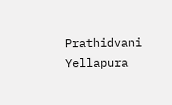Prathidvani Yellapura